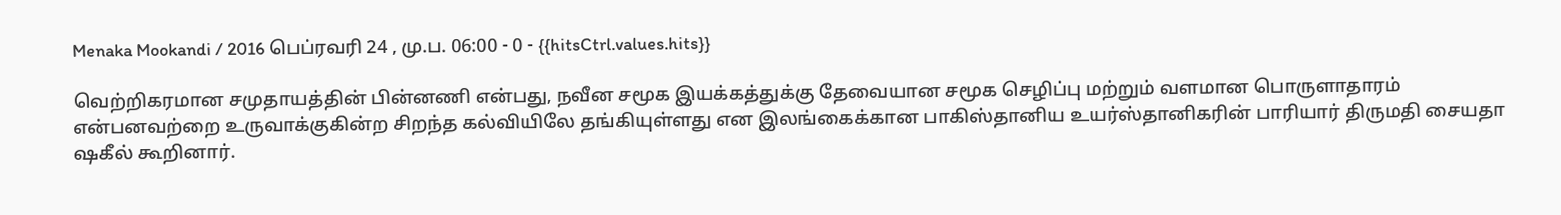Menaka Mookandi / 2016 பெப்ரவரி 24 , மு.ப. 06:00 - 0 - {{hitsCtrl.values.hits}}

வெற்றிகரமான சமுதாயத்தின் பின்னணி என்பது, நவீன சமூக இயக்கத்துக்கு தேவையான சமூக செழிப்பு மற்றும் வளமான பொருளாதாரம் என்பனவற்றை உருவாக்குகின்ற சிறந்த கல்வியிலே தங்கியுள்ளது என இலங்கைக்கான பாகிஸ்தானிய உயர்ஸ்தானிகரின் பாரியார் திருமதி சையதா ஷகீல் கூறினார்.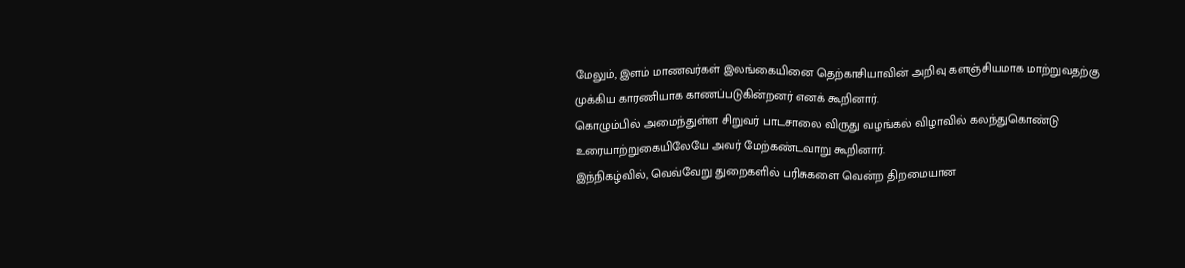மேலும், இளம் மாணவர்கள் இலங்கையினை தெற்காசியாவின் அறிவு களஞ்சியமாக மாற்றுவதற்கு முக்கிய காரணியாக காணப்படுகின்றனர் எனக் கூறினார்.
கொழும்பில் அமைந்துள்ள சிறுவர் பாடசாலை விருது வழங்கல் விழாவில் கலந்துகொண்டு உரையாற்றுகையிலேயே அவர் மேற்கண்டவாறு கூறினார்.
இந்நிகழ்வில், வெவ்வேறு துறைகளில் பரிசுகளை வென்ற திறமையான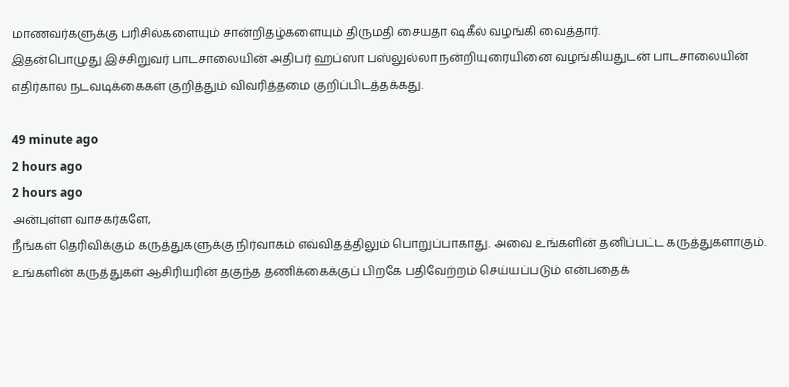மாணவர்களுக்கு பரிசில்களையும் சான்றிதழ்களையும் திருமதி சையதா ஷகீல் வழங்கி வைத்தார்.
இதன்பொழுது இச்சிறுவர் பாடசாலையின் அதிபர் ஹப்ஸா பஸ்லுல்லா நன்றியுரையினை வழங்கியதுடன் பாடசாலையின் எதிர்கால நடவடிக்கைகள் குறித்தும் விவரித்தமை குறிப்பிடத்தக்கது.

49 minute ago
2 hours ago
2 hours ago
அன்புள்ள வாசகர்களே,
நீங்கள் தெரிவிக்கும் கருத்துகளுக்கு நிர்வாகம் எவ்விதத்திலும் பொறுப்பாகாது. அவை உங்களின் தனிப்பட்ட கருத்துகளாகும். உங்களின் கருத்துகள் ஆசிரியரின் தகுந்த தணிக்கைக்குப் பிறகே பதிவேற்றம் செய்யப்படும் என்பதைக்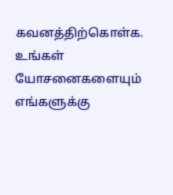கவனத்திற்கொள்க. உங்கள் யோசனைகளையும் எங்களுக்கு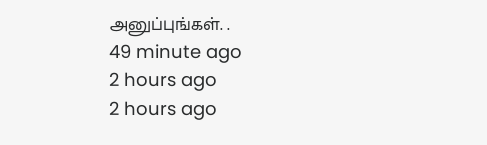அனுப்புங்கள். .
49 minute ago
2 hours ago
2 hours ago